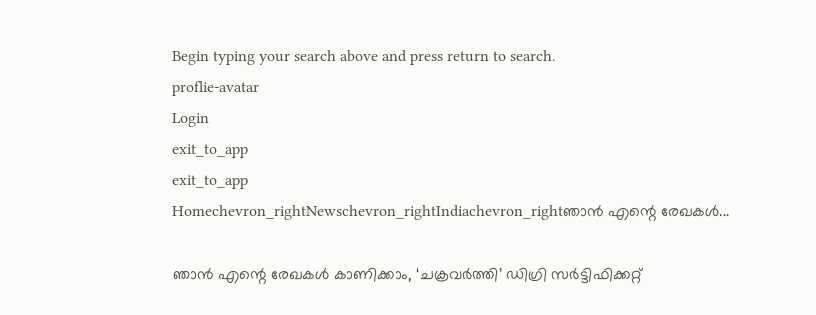Begin typing your search above and press return to search.
proflie-avatar
Login
exit_to_app
exit_to_app
Homechevron_rightNewschevron_rightIndiachevron_rightഞാൻ എന്റെ രേഖകൾ...

ഞാൻ എന്റെ രേഖകൾ കാണിക്കാം, ‘ചക്രവർത്തി’ ഡിഗ്രി സർട്ടിഫിക്കറ്റ്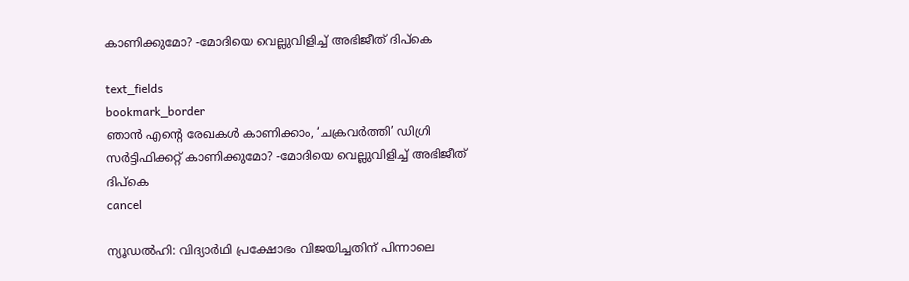കാണിക്കുമോ? -മോദിയെ വെല്ലുവിളിച്ച് അഭിജീത് ദിപ്കെ

text_fields
bookmark_border
ഞാൻ എന്റെ രേഖകൾ കാണിക്കാം, ‘ചക്രവർത്തി’ ഡിഗ്രി സർട്ടിഫിക്കറ്റ് കാണിക്കുമോ? -മോദിയെ വെല്ലുവിളിച്ച് അഭിജീത് ദിപ്കെ
cancel

ന്യൂഡൽഹി: വിദ്യാർഥി പ്രക്ഷോഭം വിജയിച്ചതിന് പിന്നാലെ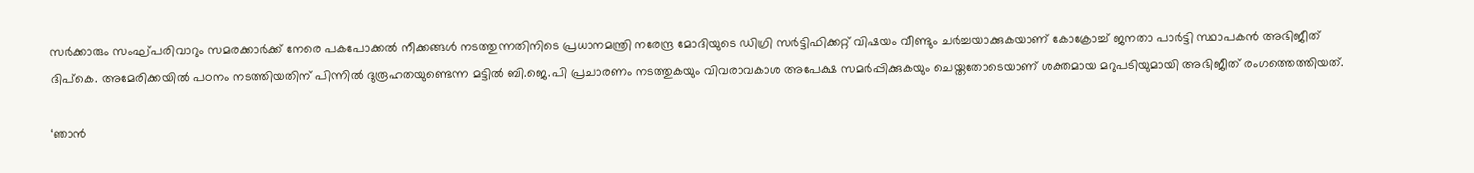സർക്കാരും സംഘ്പരിവാറും സമരക്കാർക്ക് നേരെ പകപോക്കൽ നീക്കങ്ങൾ നടത്തുന്നതിനിടെ പ്രധാനമന്ത്രി നരേന്ദ്ര മോദിയുടെ ഡിഗ്രി സർട്ടിഫിക്കറ്റ് വിഷയം വീണ്ടും ചർച്ചയാക്കുകയാണ് കോക്രോച്ച് ജനതാ പാർട്ടി സ്ഥാപകൻ അഭിജീത് ദിപ്കെ. അമേരിക്കയിൽ പഠനം നടത്തിയതിന് പിന്നിൽ ദുരൂഹതയുണ്ടെന്ന മട്ടിൽ ബി.ജെ.പി പ്രചാരണം നടത്തുകയും വിവരാവകാശ അപേക്ഷ സമർപ്പിക്കുകയും ചെയ്തതോടെയാണ് ശക്തമായ മറുപടിയുമായി അഭിജീത് രംഗത്തെത്തിയത്.

‘ഞാൻ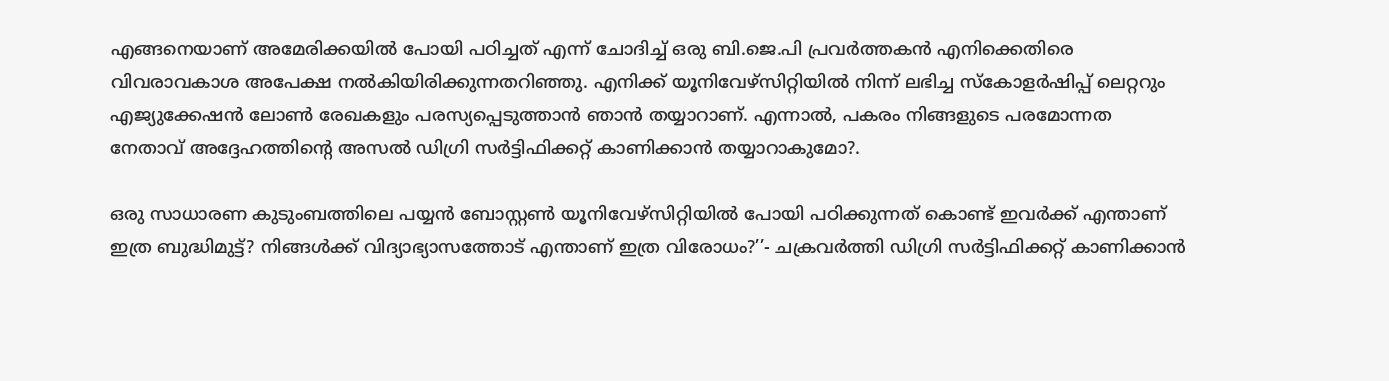എങ്ങനെയാണ് അമേരിക്കയിൽ പോയി പഠിച്ചത് എന്ന് ചോദിച്ച് ഒരു ബി.ജെ.പി പ്രവർത്തകൻ എനിക്കെതിരെ വിവരാവകാശ അപേക്ഷ നൽകിയിരിക്കുന്നതറിഞ്ഞു. എനിക്ക് യൂനിവേഴ്സിറ്റിയിൽ നിന്ന് ലഭിച്ച സ്കോളർഷിപ്പ് ലെറ്ററും എജ്യുക്കേഷൻ ലോൺ രേഖകളും പരസ്യപ്പെടുത്താൻ ഞാൻ തയ്യാറാണ്. എന്നാൽ, പകരം നിങ്ങളുടെ പരമോന്നത നേതാവ് അദ്ദേഹത്തിന്റെ അസൽ ഡിഗ്രി സർട്ടിഫിക്കറ്റ് കാണിക്കാൻ തയ്യാറാകുമോ?.

ഒരു സാധാരണ കുടുംബത്തിലെ പയ്യൻ ബോസ്റ്റൺ യൂനിവേഴ്സിറ്റിയിൽ പോയി പഠിക്കുന്നത് കൊണ്ട് ഇവർക്ക് എന്താണ് ഇത്ര ബുദ്ധിമുട്ട്? നിങ്ങൾക്ക് വിദ്യാഭ്യാസത്തോട് എന്താണ് ഇത്ര വിരോധം?’’- ചക്രവർത്തി ഡിഗ്രി സർട്ടിഫിക്കറ്റ് കാണിക്കാൻ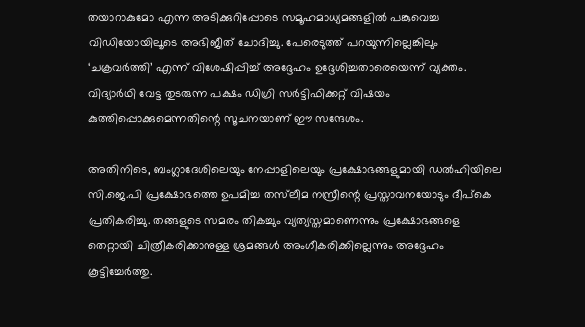തയാറാകുമോ എന്ന അടിക്കുറിപ്പോടെ സമൂഹമാധ്യമങ്ങളിൽ പങ്കുവെച്ച വിഡിയോയിലൂടെ അഭിജീത് ചോദിച്ചു. പേരെടുത്ത് പറയുന്നില്ലെങ്കിലും ‘ചക്രവർത്തി’ എന്ന് വിശേഷിപ്പിച്ച് അദ്ദേഹം ഉദ്ദേശിച്ചതാരെയെന്ന് വ്യക്തം. വിദ്യാർഥി വേട്ട തുടരുന്ന പക്ഷം ഡിഗ്രി സർട്ടിഫിക്കറ്റ് വിഷയം കുത്തിപ്പൊക്കുമെന്നതിന്റെ സൂചനയാണ് ഈ സന്ദേശം.

അതിനിടെ, ബംഗ്ലാദേശിലെയും നേപ്പാളിലെയും പ്രക്ഷോഭങ്ങളുമായി ഡൽഹിയിലെ സി.ജെ.പി പ്രക്ഷോഭത്തെ ഉപമിച്ച തസ്‌ലീമ നസ്രീന്റെ പ്രസ്താവനയോടും ദീപ്കെ പ്രതികരിച്ചു. തങ്ങളുടെ സമരം തികച്ചും വ്യത്യസ്തമാണെന്നും പ്രക്ഷോഭങ്ങളെ തെറ്റായി ചിത്രീകരിക്കാനുള്ള ശ്രമങ്ങൾ അംഗീകരിക്കില്ലെന്നും അദ്ദേഹം കൂട്ടിച്ചേർത്തു.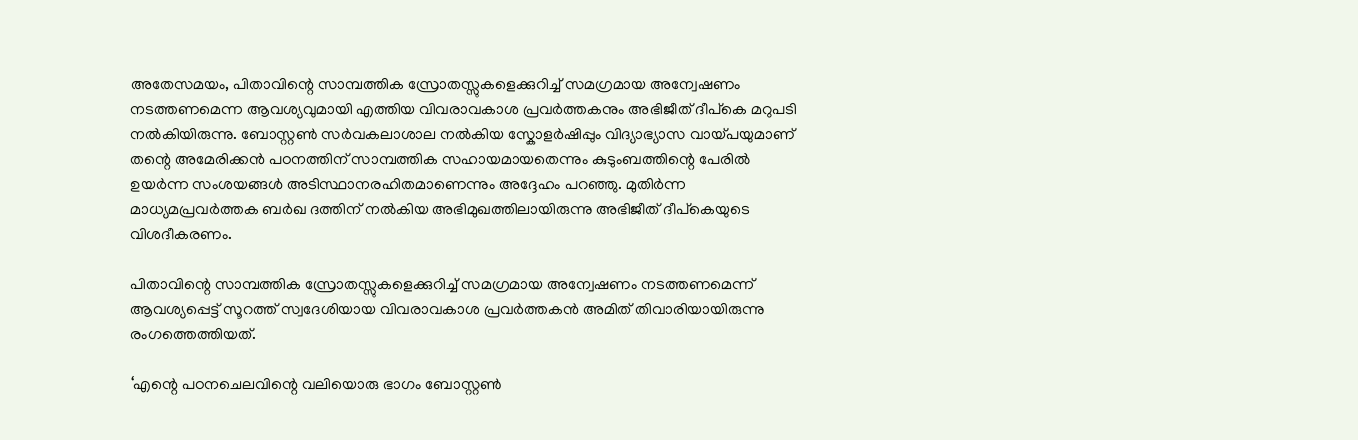അതേസമയം, പിതാവിന്റെ സാമ്പത്തിക സ്രോതസ്സുകളെക്കുറിച്ച് സമഗ്രമായ അന്വേഷണം നടത്തണമെന്ന ആവശ്യവുമായി എത്തിയ വിവരാവകാശ പ്രവർത്തകനും അഭിജീത് ദീപ്കെ മറുപടി നൽകിയിരുന്നു. ബോസ്റ്റൺ സർവകലാശാല നൽകിയ സ്കോളർഷിപ്പും വിദ്യാഭ്യാസ വായ്പയുമാണ് തന്റെ അമേരിക്കൻ പഠനത്തിന് സാമ്പത്തിക സഹായമായതെന്നും കുടുംബത്തിന്റെ പേരിൽ ഉയർന്ന സംശയങ്ങൾ അടിസ്ഥാനരഹിതമാണെന്നും അദ്ദേഹം പറഞ്ഞു. മുതിർന്ന മാധ്യമപ്രവർത്തക ബർഖ ദത്തിന് നൽകിയ അഭിമുഖത്തിലായിരുന്നു അഭിജീത് ദീപ്കെയുടെ വിശദീകരണം.

പിതാവിന്റെ സാമ്പത്തിക സ്രോതസ്സുകളെക്കുറിച്ച് സമഗ്രമായ അന്വേഷണം നടത്തണമെന്ന് ആവശ്യപ്പെട്ട് സൂറത്ത് സ്വദേശിയായ വിവരാവകാശ പ്രവർത്തകൻ അമിത് തിവാരിയായിരുന്നു രംഗത്തെത്തിയത്.

‘എന്റെ പഠനചെലവിന്റെ വലിയൊരു ഭാഗം ബോസ്റ്റൺ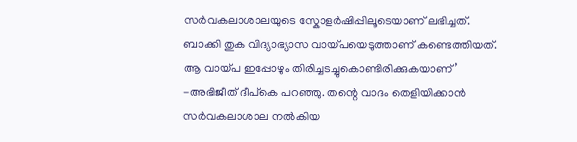സർവകലാശാലയുടെ സ്കോളർഷിപ്പിലൂടെയാണ് ലഭിച്ചത്. ബാക്കി തുക വിദ്യാഭ്യാസ വായ്പയെടുത്താണ് കണ്ടെത്തിയത്. ആ വായ്പ ഇപ്പോഴും തിരിച്ചടച്ചുകൊണ്ടിരിക്കുകയാണ്’ -അഭിജീത് ദീപ്കെ പറഞ്ഞു. തന്റെ വാദം തെളിയിക്കാൻ സർവകലാശാല നൽകിയ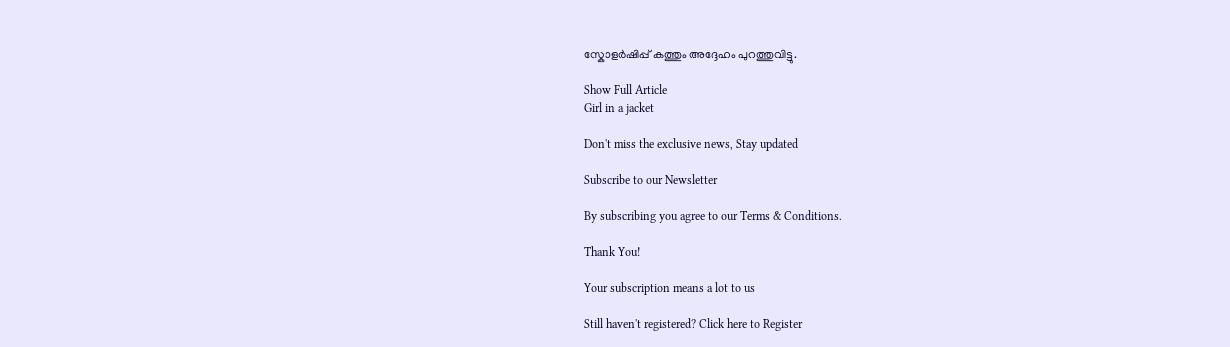സ്കോളർഷിപ്പ് കത്തും അദ്ദേഹം പുറത്തുവിട്ടു.

Show Full Article
Girl in a jacket

Don't miss the exclusive news, Stay updated

Subscribe to our Newsletter

By subscribing you agree to our Terms & Conditions.

Thank You!

Your subscription means a lot to us

Still haven't registered? Click here to Register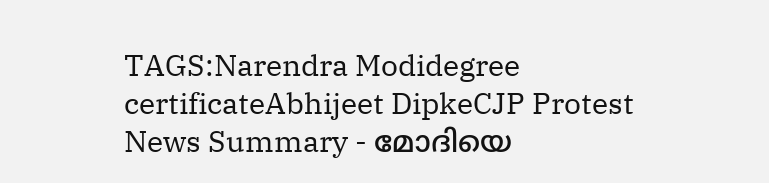TAGS:Narendra Modidegree certificateAbhijeet DipkeCJP Protest
News Summary - മോദിയെ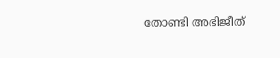തോണ്ടി അഭിജീത്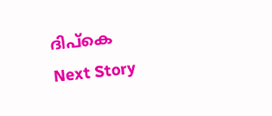ദിപ്കെ
Next Story